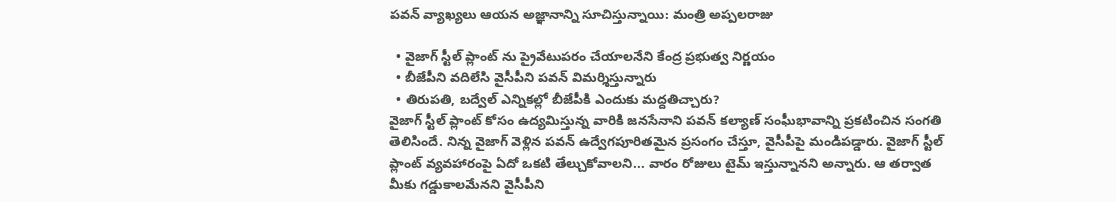పవన్ వ్యాఖ్యలు ఆయన అజ్ఞానాన్ని సూచిస్తున్నాయి: మంత్రి అప్పలరాజు

  • వైజాగ్ స్టీల్ ప్లాంట్ ను ప్రైవేటుపరం చేయాలనేని కేంద్ర ప్రభుత్వ నిర్ణయం
  • బీజేపీని వదిలేసి వైసీపీని పవన్ విమర్శిస్తున్నారు
  • తిరుపతి, బద్వేల్ ఎన్నికల్లో బీజేపీకి ఎందుకు మద్దతిచ్చారు?
వైజాగ్ స్టీల్ ప్లాంట్ కోసం ఉద్యమిస్తున్న వారికి జనసేనాని పవన్ కల్యాణ్ సంఘీభావాన్ని ప్రకటించిన సంగతి తెలిసిందే. నిన్న వైజాగ్ వెళ్లిన పవన్ ఉద్వేగపూరితమైన ప్రసంగం చేస్తూ, వైసీపీపై మండిపడ్డారు. వైజాగ్ స్టీల్ ప్లాంట్ వ్యవహారంపై ఏదో ఒకటి తేల్చుకోవాలని... వారం రోజులు టైమ్ ఇస్తున్నానని అన్నారు. ఆ తర్వాత మీకు గడ్డుకాలమేనని వైసీపీని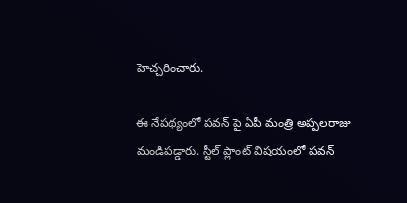హెచ్చరించారు.

ఈ నేపథ్యంలో పవన్ పై ఏపీ మంత్రి అప్పలరాజు మండిపడ్డారు. స్టీల్ ప్లాంట్ విషయంలో పవన్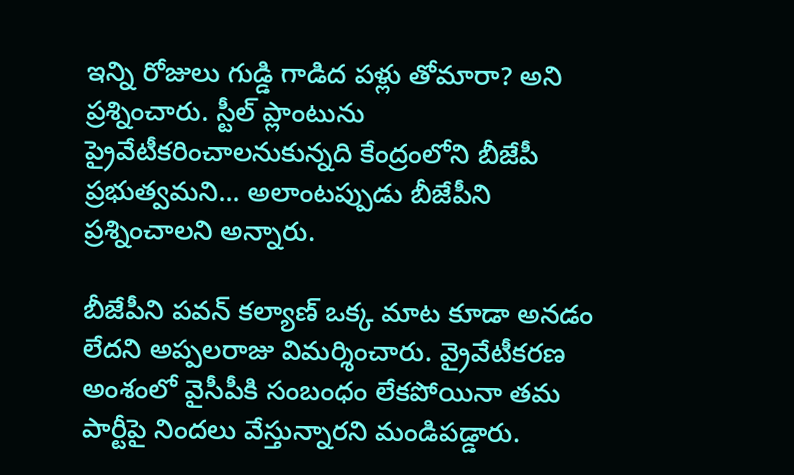ఇన్ని రోజులు గుడ్డి గాడిద పళ్లు తోమారా? అని ప్రశ్నించారు. స్టీల్ ప్లాంటును ప్రైవేటీకరించాలనుకున్నది కేంద్రంలోని బీజేపీ ప్రభుత్వమని... అలాంటప్పుడు బీజేపీని ప్రశ్నించాలని అన్నారు.

బీజేపీని పవన్ కల్యాణ్ ఒక్క మాట కూడా అనడం లేదని అప్పలరాజు విమర్శించారు. వ్రైవేటీకరణ అంశంలో వైసీపీకి సంబంధం లేకపోయినా తమ పార్టీపై నిందలు వేస్తున్నారని మండిపడ్డారు.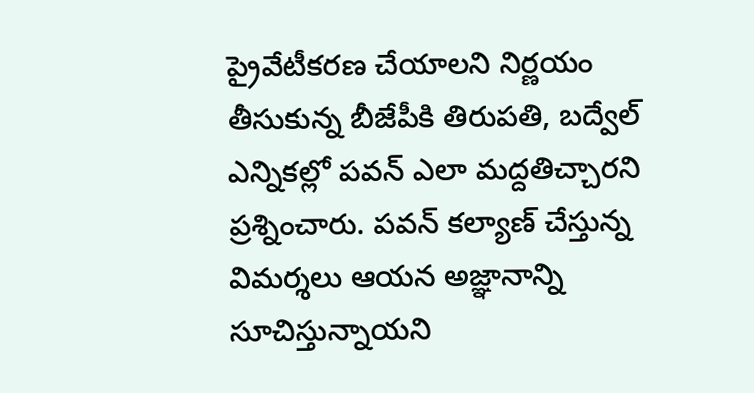ప్రైవేటీకరణ చేయాలని నిర్ణయం తీసుకున్న బీజేపీకి తిరుపతి, బద్వేల్ ఎన్నికల్లో పవన్ ఎలా మద్దతిచ్చారని ప్రశ్నించారు. పవన్ కల్యాణ్ చేస్తున్న విమర్శలు ఆయన అజ్ఞానాన్ని సూచిస్తున్నాయని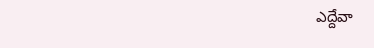ఎద్దేవా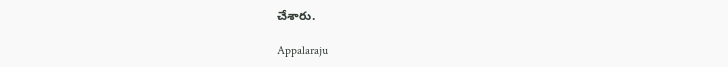చేశారు.

Appalaraju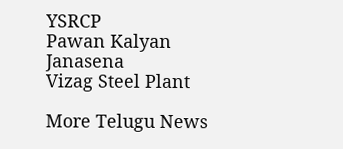YSRCP
Pawan Kalyan
Janasena
Vizag Steel Plant

More Telugu News